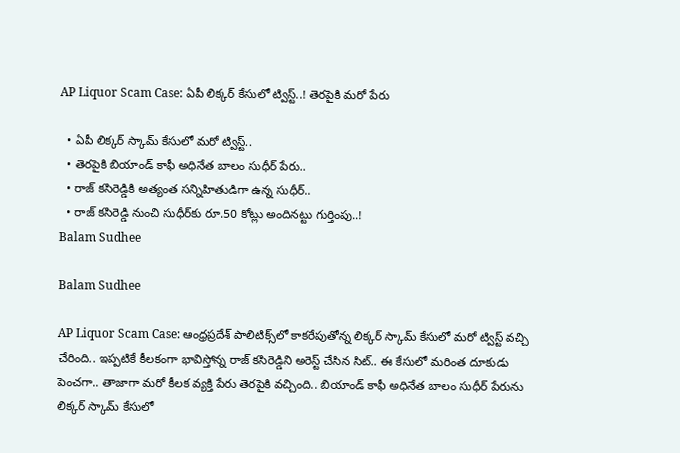AP Liquor Scam Case: ఏపీ లిక్కర్‌ కేసులో ట్విస్ట్‌..! తెరపైకి మరో పేరు

  • ఏపీ లిక్కర్‌ స్కామ్‌ కేసులో మరో ట్విస్ట్‌..
  • తెరపైకి బియాండ్‌ కాఫీ అధినేత బాలం సుధీర్‌ పేరు..
  • రాజ్‌ కసిరెడ్డికి అత్యంత సన్నిహితుడిగా ఉన్న సుధీర్‌..
  • రాజ్ కసిరెడ్డి నుంచి సుధీర్‌కు రూ.50 కోట్లు అందినట్టు గుర్తింపు..!
Balam Sudhee

Balam Sudhee

AP Liquor Scam Case: ఆంధ్రప్రదేశ్‌ పాలిటిక్స్‌లో కాకరేపుతోన్న లిక్కర్‌ స్కామ్‌ కేసులో మరో ట్విస్ట్‌ వచ్చి చేరింది.. ఇప్పటికే కీలకంగా భావిస్తోన్న రాజ్‌ కసిరెడ్డిని అరెస్ట్‌ చేసిన సిట్‌.. ఈ కేసులో మరింత దూకుడు పెంచగా.. తాజాగా మరో కీలక వ్యక్తి పేరు తెరపైకి వచ్చింది.. బియాండ్‌ కాఫీ అధినేత బాలం సుధీర్‌ పేరును లిక్కర్‌ స్కామ్‌ కేసులో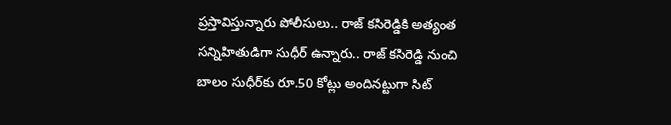ప్రస్తావిస్తున్నారు పోలీసులు.. రాజ్‌ కసిరెడ్డికి అత్యంత సన్నిహితుడిగా సుధీర్‌ ఉన్నారు.. రాజ్ కసిరెడ్డి నుంచి బాలం సుధీర్‌కు రూ.50 కోట్లు అందినట్టుగా సిట్‌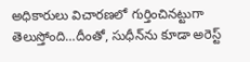అధికారులు విచారణలో గుర్తించినట్టుగా తెలుస్తోంది…దీంతో, సుధీన్‌ను కూడా అరెస్ట్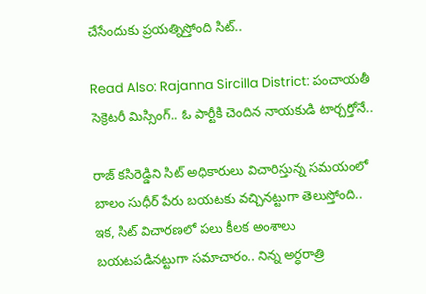చేసేందుకు ప్రయత్నిస్తోంది సిట్..

Read Also: Rajanna Sircilla District: పంచాయతీ సెక్రెటరీ మిస్సింగ్.. ఓ పార్టీకి చెందిన నాయకుడి టార్చర్తోనే..

రాజ్‌ కసిరెడ్డిని సిట్‌ అధికారులు విచారిస్తున్న సమయంలో బాలం సుధీర్‌ పేరు బయటకు వచ్చినట్టుగా తెలుస్తోంది.. ఇక, సిట్‌ విచారణలో పలు కీలక అంశాలు బయటపడినట్టుగా సమాచారం.. నిన్న అర్ధరాత్రి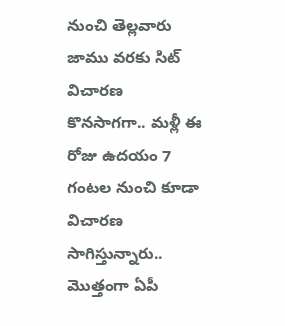నుంచి తెల్లవారు జాము వరకు సిట్‌ విచారణ కొనసాగగా.. మళ్లీ ఈ రోజు ఉదయం 7 గంటల నుంచి కూడా విచారణ సాగిస్తున్నారు.. మొత్తంగా ఏపీ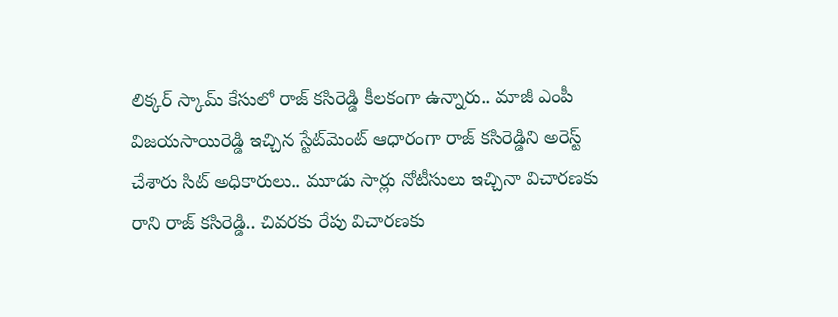లిక్కర్‌ స్కామ్‌ కేసులో రాజ్‌ కసిరెడ్డి కీలకంగా ఉన్నారు.. మాజీ ఎంపీ విజయసాయిరెడ్డి ఇచ్చిన స్టేట్‌మెంట్‌ ఆధారంగా రాజ్‌ కసిరెడ్డిని అరెస్ట్‌ చేశారు సిట్‌ అధికారులు.. మూడు సార్లు నోటీసులు ఇచ్చినా విచారణకు రాని రాజ్‌ కసిరెడ్డి.. చివరకు రేపు విచారణకు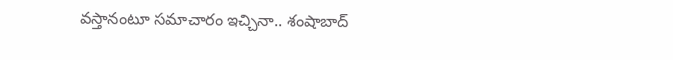వస్తానంటూ సమాచారం ఇచ్చినా.. శంషాబాద్‌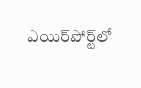ఎయిర్‌పోర్ట్‌లో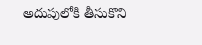అదుపులోకి తీసుకొని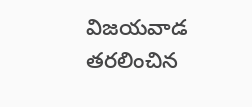విజయవాడ తరలించిన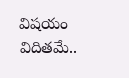విషయం విదితమే..